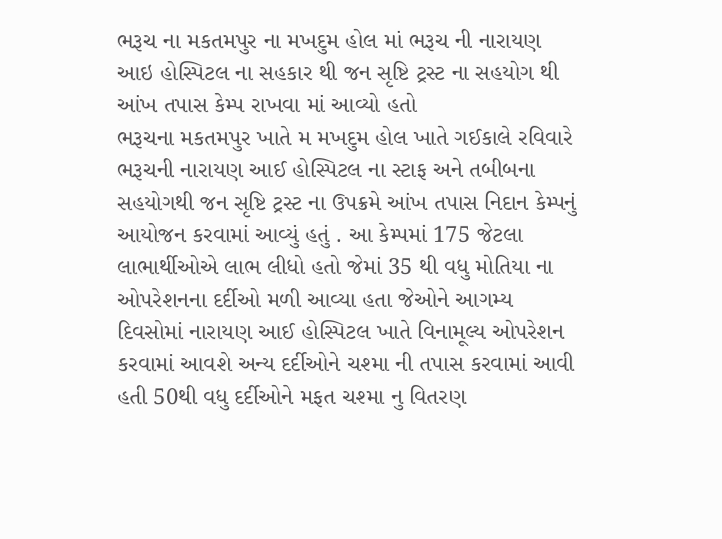ભરૂચ ના મકતમપુર ના મખદુમ હોલ માં ભરૂચ ની નારાયણ આઇ હોસ્પિટલ ના સહકાર થી જન સૃષ્ટિ ટ્રસ્ટ ના સહયોગ થી આંખ તપાસ કેમ્પ રાખવા માં આવ્યો હતો
ભરૂચના મકતમપુર ખાતે મ મખદુમ હોલ ખાતે ગઈકાલે રવિવારે ભરૂચની નારાયણ આઈ હોસ્પિટલ ના સ્ટાફ અને તબીબના સહયોગથી જન સૃષ્ટિ ટ્રસ્ટ ના ઉપક્રમે આંખ તપાસ નિદાન કેમ્પનું આયોજન કરવામાં આવ્યું હતું . આ કેમ્પમાં 175 જેટલા લાભાર્થીઓએ લાભ લીધો હતો જેમાં 35 થી વધુ મોતિયા ના ઓપરેશનના દર્દીઓ મળી આવ્યા હતા જેઓને આગમ્ય દિવસોમાં નારાયણ આઈ હોસ્પિટલ ખાતે વિનામૂલ્ય ઓપરેશન કરવામાં આવશે અન્ય દર્દીઓને ચશ્મા ની તપાસ કરવામાં આવી હતી 50થી વધુ દર્દીઓને મફત ચશ્મા નુ વિતરણ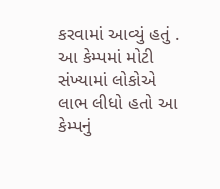કરવામાં આવ્યું હતું . આ કેમ્પમાં મોટી સંખ્યામાં લોકોએ લાભ લીધો હતો આ કેમ્પનું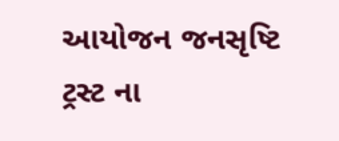આયોજન જનસૃષ્ટિ ટ્રસ્ટ ના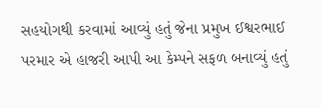સહયોગથી કરવામાં આવ્યું હતું જેના પ્રમુખ ઈશ્વરભાઈ પરમાર એ હાજરી આપી આ કેમ્પને સફળ બનાવ્યું હતું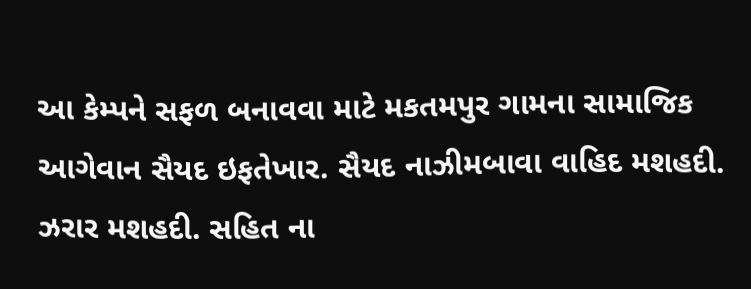આ કેમ્પને સફળ બનાવવા માટે મકતમપુર ગામના સામાજિક આગેવાન સૈયદ ઇફતેખાર. સૈયદ નાઝીમબાવા વાહિદ મશહદી. ઝરાર મશહદી. સહિત ના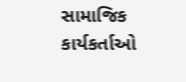સામાજિક કાર્યકર્તાઓ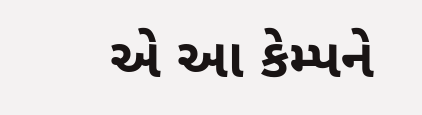એ આ કેમ્પને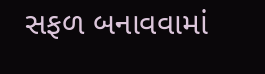સફળ બનાવવામાં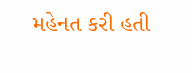મહેનત કરી હતી